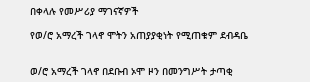በቀላሉ የመሥሪያ ማገናኛዎች

የወ/ሮ አማረች ገላኖ ሞትን አጠያያቂነት የሚጠቁም ደብዳቤ


ወ/ሮ አማረች ገላኖ በደቡብ ኦሞ ዞን በመንግሥት ታጣቂ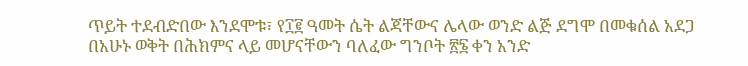ጥይት ተደብድበው እንደሞቱ፣ የ፲፪ ዓመት ሴት ልጃቸውና ሌላው ወንድ ልጅ ደግሞ በመቁሰል አደጋ በአሁኑ ወቅት በሕክምና ላይ መሆናቸውን ባለፈው ግንቦት ፳፮ ቀን አንድ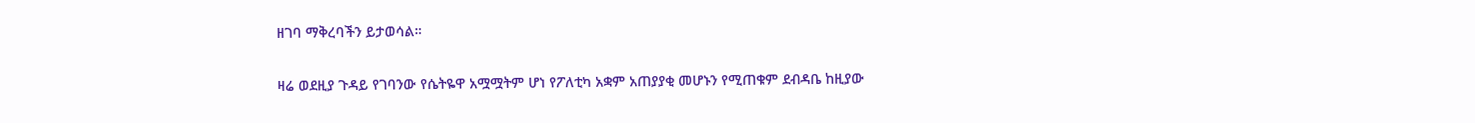ዘገባ ማቅረባችን ይታወሳል።

ዛሬ ወደዚያ ጉዳይ የገባንው የሴትዬዋ አሟሟትም ሆነ የፖለቲካ አቋም አጠያያቂ መሆኑን የሚጠቁም ደብዳቤ ከዚያው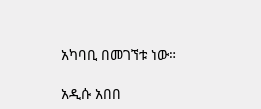አካባቢ በመገኘቱ ነው።

አዲሱ አበበ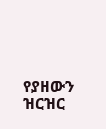የያዘውን ዝርዝር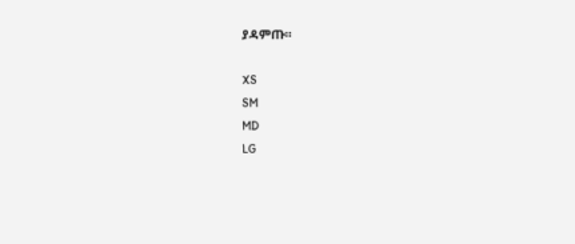ያዳምጡ።

XS
SM
MD
LG